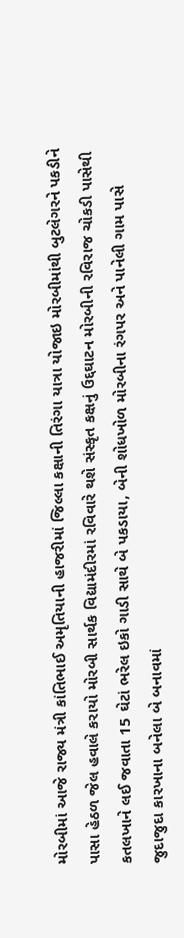મોરબીમાં આજે રાજ્ય મંત્રી કાંતિભાઈ અમૃતિયાની હાજરીમાં જિલ્લા કક્ષાની તિરંગા યાત્રા યોજાઇ મોરબીમાંથી બુટલેગરને પકડીને પાસા હેઠળ જેલ હવાલે કરાયો મોરબી સાર્થક વિદ્યામંદીરમાં રવિવારે થશે સંસ્કૃત કક્ષનું ઉદ્દઘાટન મોરબીની રવિરાજ ચોકડી પાસેથી કતલખાને લઈ જવાતા 15 ઘેટાં ભરેલ ઇકો ગાડી સાથે બે પકડાયા, બેની શોધખોળ મોરબીના રંગપર અને પાનેલી ગામ પાસે જુદાજુદા કારખાના બનેલા બે બનાવમાં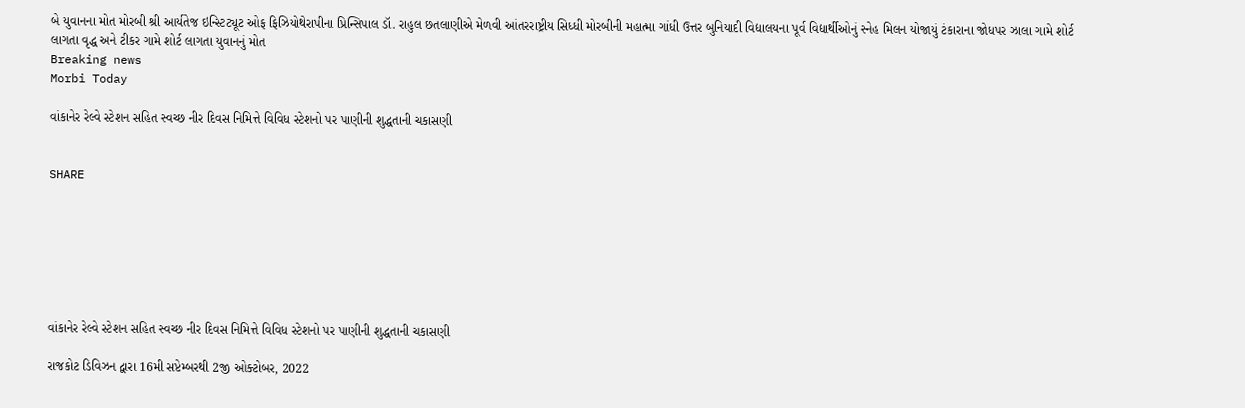બે યુવાનના મોત મોરબી શ્રી આર્યતેજ ઇન્સ્ટિટ્યૂટ ઓફ ફિઝિયોથેરાપીના પ્રિન્સિપાલ ડૉ. રાહુલ છતલાણીએ મેળવી આંતરરાષ્ટ્રીય સિધ્ધી મોરબીની મહાત્મા ગાંધી ઉત્તર બુનિયાદી વિદ્યાલયના પૂર્વ વિદ્યાર્થીઓનું સ્નેહ મિલન યોજાયું ટંકારાના જોધપર ઝાલા ગામે શોર્ટ લાગતા વૃદ્ધ અને ટીકર ગામે શોર્ટ લાગતા યુવાનનું મોત
Breaking news
Morbi Today

વાંકાનેર રેલ્વે સ્ટેશન સહિત સ્વચ્છ નીર દિવસ નિમિત્તે વિવિધ સ્ટેશનો પર પાણીની શુદ્ધતાની ચકાસણી


SHARE







વાંકાનેર રેલ્વે સ્ટેશન સહિત સ્વચ્છ નીર દિવસ નિમિત્તે વિવિધ સ્ટેશનો પર પાણીની શુદ્ધતાની ચકાસણી

રાજકોટ ડિવિઝન દ્વારા 16મી સપ્ટેમ્બરથી 2જી ઓક્ટોબર, 2022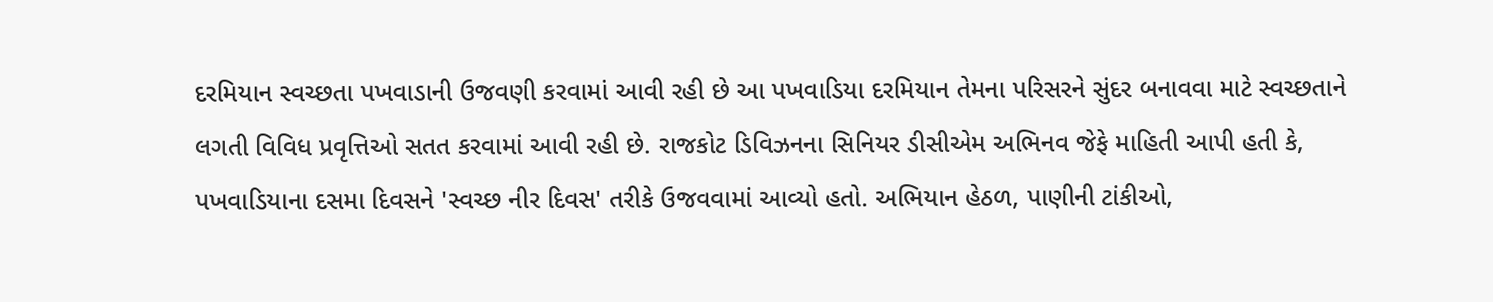દરમિયાન સ્વચ્છતા પખવાડાની ઉજવણી કરવામાં આવી રહી છે આ પખવાડિયા દરમિયાન તેમના પરિસરને સુંદર બનાવવા માટે સ્વચ્છતાને લગતી વિવિધ પ્રવૃત્તિઓ સતત કરવામાં આવી રહી છે. રાજકોટ ડિવિઝનના સિનિયર ડીસીએમ અભિનવ જેફે માહિતી આપી હતી કે, પખવાડિયાના દસમા દિવસને 'સ્વચ્છ નીર દિવસ' તરીકે ઉજવવામાં આવ્યો હતો. અભિયાન હેઠળ, પાણીની ટાંકીઓ,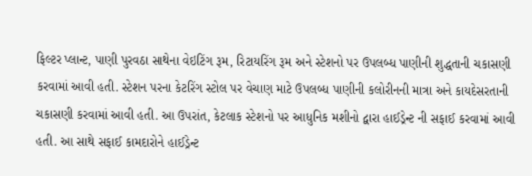ફિલ્ટર પ્લાન્ટ, પાણી પુરવઠા સાથેના વેઇટિંગ રૂમ, રિટાયરિંગ રૂમ અને સ્ટેશનો પર ઉપલબ્ધ પાણીની શુદ્ધતાની ચકાસણી કરવામાં આવી હતી. સ્ટેશન પરના કેટરિંગ સ્ટોલ પર વેચાણ માટે ઉપલબ્ધ પાણીની કલોરીનની માત્રા અને કાયદેસરતાની ચકાસણી કરવામાં આવી હતી. આ ઉપરાંત, કેટલાક સ્ટેશનો પર આધુનિક મશીનો દ્વારા હાઈડ્રેન્ટ ની સફાઈ કરવામાં આવી હતી. આ સાથે સફાઈ કામદારોને હાઈડ્રેન્ટ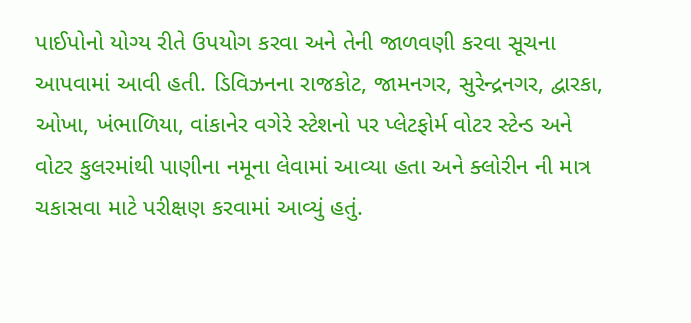પાઈપોનો યોગ્ય રીતે ઉપયોગ કરવા અને તેની જાળવણી કરવા સૂચના આપવામાં આવી હતી. ડિવિઝનના રાજકોટ, જામનગર, સુરેન્દ્રનગર, દ્વારકા, ઓખા, ખંભાળિયા, વાંકાનેર વગેરે સ્ટેશનો પર પ્લેટફોર્મ વોટર સ્ટેન્ડ અને વોટર કુલરમાંથી પાણીના નમૂના લેવામાં આવ્યા હતા અને ક્લોરીન ની માત્ર ચકાસવા માટે પરીક્ષણ કરવામાં આવ્યું હતું.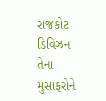રાજકોટ ડિવિઝન તેના મુસાફરોને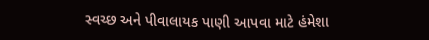સ્વચ્છ અને પીવાલાયક પાણી આપવા માટે હંમેશા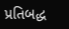પ્રતિબદ્ધ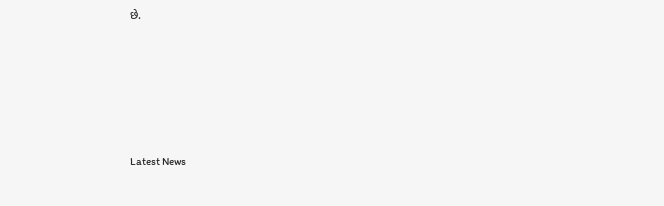છે.






Latest News